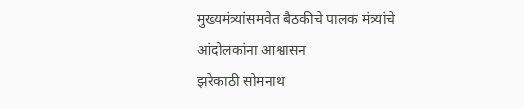मुख्यमंत्र्यांसमवेत बैठकीचे पालक मंत्र्यांचे आंदोलकांना आश्वासन
झरेकाठी सोमनाथ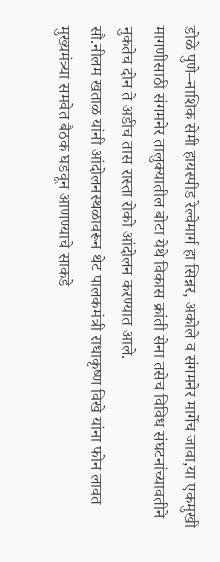डोळे पुणे–नाशिक सेमी हायस्पीड रेल्वेमार्ग हा सिन्नर, अकोले व संगमनेर मार्गेच जावा,या एकमुखी मागणीसाठी संगमनेर तालुक्यातील बोटा येथे विकास क्रांती सेना तसेच विविध संघटनांच्यावतीने नुकतेच दोन ते अडीच तास रास्ता रोको आंदोलन करण्यात आले.
सौ.नीलम खताळ यांनी आंदोलनस्थळावरून थेट पालकमंत्री राधाकृष्ण विखे यांना फोन लावत मुख्यमंत्र्या समवेत बैठक घडवून आणण्याचे साकडे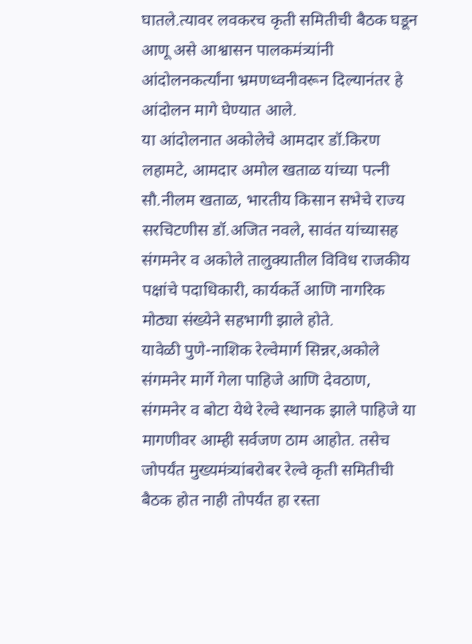घातले.त्यावर लवकरच कृती समितीची बैठक घडून आणू असे आश्वासन पालकमंत्र्यांनी आंदोलनकर्त्यांना भ्रमणध्वनीवरून दिल्यानंतर हे आंदोलन मागे घेण्यात आले.
या आंदोलनात अकोलेचे आमदार डॉ.किरण लहामटे, आमदार अमोल खताळ यांच्या पत्नी सौ.नीलम खताळ, भारतीय किसान सभेचे राज्य सरचिटणीस डॉ.अजित नवले, सावंत यांच्यासह संगमनेर व अकोले तालुक्यातील विविध राजकीय पक्षांचे पदाधिकारी, कार्यकर्ते आणि नागरिक मोठ्या संख्येने सहभागी झाले होते.
यावेळी पुणे-नाशिक रेल्वेमार्ग सिन्नर,अकोले संगमनेर मार्गे गेला पाहिजे आणि देवठाण, संगमनेर व बोटा येथे रेल्वे स्थानक झाले पाहिजे या मागणीवर आम्ही सर्वजण ठाम आहोत. तसेच जोपर्यंत मुख्यमंत्र्यांबरोबर रेल्वे कृती समितीची बैठक होत नाही तोपर्यंत हा रस्ता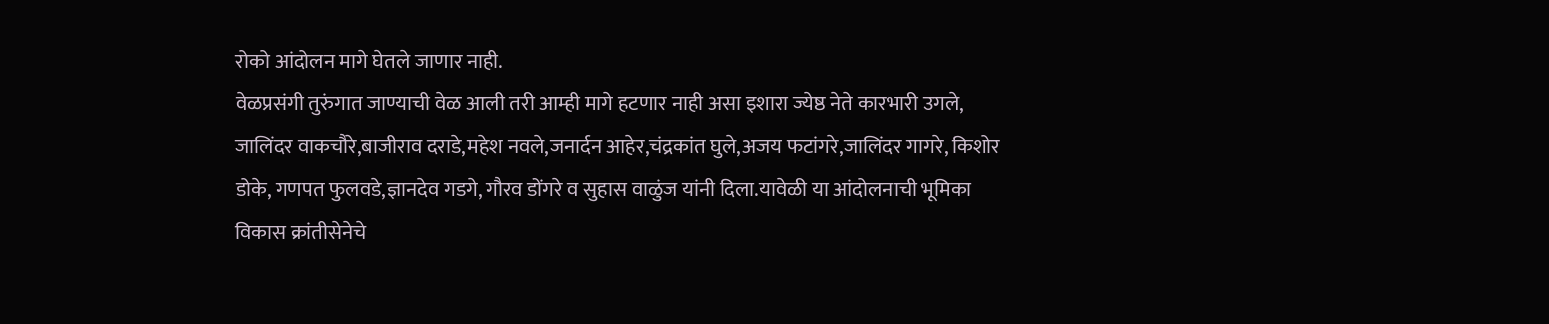रोको आंदोलन मागे घेतले जाणार नाही.
वेळप्रसंगी तुरुंगात जाण्याची वेळ आली तरी आम्ही मागे हटणार नाही असा इशारा ज्येष्ठ नेते कारभारी उगले, जालिंदर वाकचौरे,बाजीराव दराडे,महेश नवले,जनार्दन आहेर,चंद्रकांत घुले,अजय फटांगरे,जालिंदर गागरे, किशोर डोके, गणपत फुलवडे,ज्ञानदेव गडगे, गौरव डोंगरे व सुहास वाळुंज यांनी दिला.यावेळी या आंदोलनाची भूमिका विकास क्रांतीसेनेचे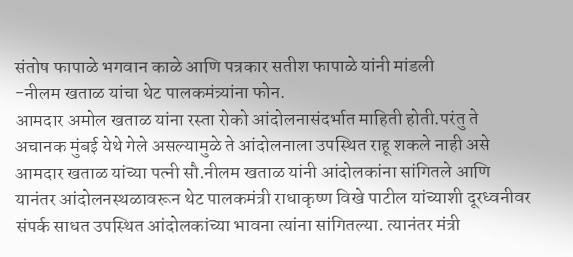संतोष फापाळे भगवान काळे आणि पत्रकार सतीश फापाळे यांनी मांडली
-नीलम खताळ यांचा थेट पालकमंत्र्यांना फोन.
आमदार अमोल खताळ यांना रस्ता रोको आंदोलनासंदर्भात माहिती होती.परंतु ते अचानक मुंबई येथे गेले असल्यामुळे ते आंदोलनाला उपस्थित राहू शकले नाही असे आमदार खताळ यांच्या पत्नी सौ.नीलम खताळ यांनी आंदोलकांना सांगितले आणि यानंतर आंदोलनस्थळावरून थेट पालकमंत्री राधाकृष्ण विखे पाटील यांच्याशी दूरध्वनीवर संपर्क साधत उपस्थित आंदोलकांच्या भावना त्यांना सांगितल्या. त्यानंतर मंत्री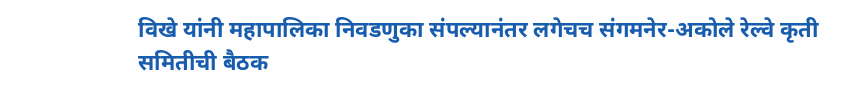विखे यांनी महापालिका निवडणुका संपल्यानंतर लगेचच संगमनेर-अकोले रेल्वे कृती समितीची बैठक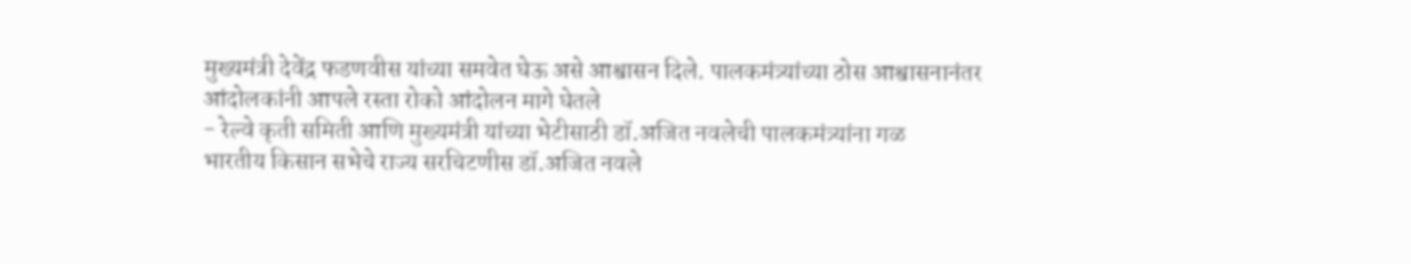मुख्यमंत्री देवेंद्र फडणवीस यांच्या समवेत घेऊ असे आश्वासन दिले. पालकमंत्र्यांच्या ठोस आश्वासनानंतर आंदोलकांनी आपले रस्ता रोको आंदोलन मागे घेतले
- रेल्वे कृती समिती आणि मुख्यमंत्री यांच्या भेटीसाठी डॉ.अजित नवलेची पालकमंत्र्यांना गळ
भारतीय किसान सभेचे राज्य सरचिटणीस डॉ.अजित नवले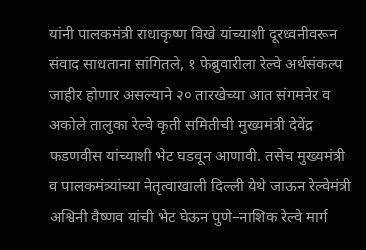यांनी पालकमंत्री राधाकृष्ण विखे यांच्याशी दूरध्वनीवरून संवाद साधताना सांगितले, १ फेब्रुवारीला रेल्वे अर्थसंकल्प जाहीर होणार असल्याने २० तारखेच्या आत संगमनेर व अकोले तालुका रेल्वे कृती समितीची मुख्यमंत्री देवेंद्र फडणवीस यांच्याशी भेट घडवून आणावी. तसेच मुख्यमंत्री व पालकमंत्र्यांच्या नेतृत्वाखाली दिल्ली येथे जाऊन रेल्वेमंत्री अश्विनी वैष्णव यांची भेट घेऊन पुणे–नाशिक रेल्वे मार्ग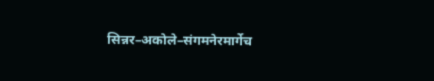सिन्नर–अकोले–संगमनेरमार्गेच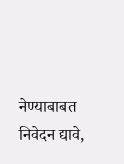नेण्याबाबत निवेदन द्यावे,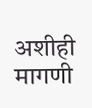अशीही मागणी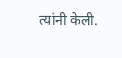त्यांनी केली.